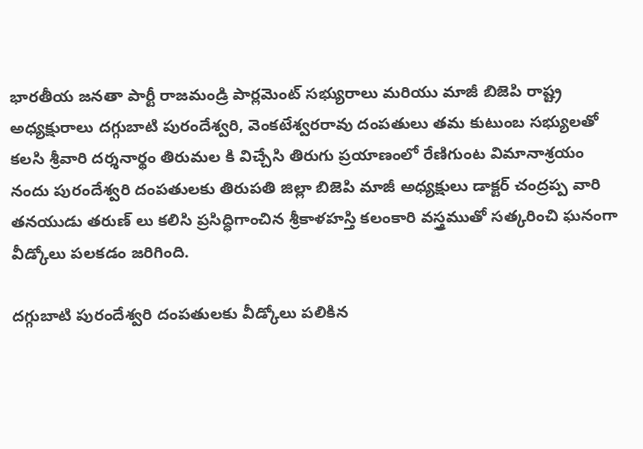భారతీయ జనతా పార్టీ రాజమండ్రి పార్లమెంట్ సభ్యురాలు మరియు మాజీ బిజెపి రాష్ట్ర అధ్యక్షురాలు దగ్గుబాటి పురందేశ్వరి, వెంకటేశ్వరరావు దంపతులు తమ కుటుంబ సభ్యులతో కలసి శ్రీవారి దర్శనార్థం తిరుమల కి విచ్చేసి తిరుగు ప్రయాణంలో రేణిగుంట విమానాశ్రయం నందు పురందేశ్వరి దంపతులకు తిరుపతి జిల్లా బిజెపి మాజీ అధ్యక్షులు డాక్టర్ చంద్రప్ప వారి తనయుడు తరుణ్ లు కలిసి ప్రసిద్ధిగాంచిన శ్రీకాళహస్తి కలంకారి వస్త్రముతో సత్కరించి ఘనంగా వీడ్కోలు పలకడం జరిగింది.

దగ్గుబాటి పురందేశ్వరి దంపతులకు వీడ్కోలు పలికిన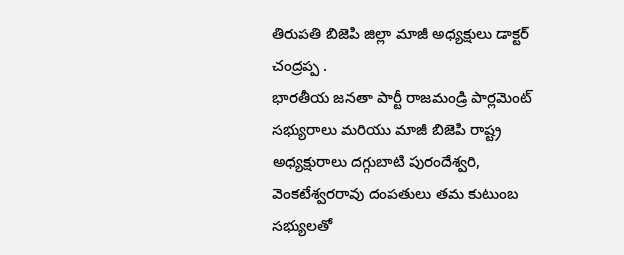తిరుపతి బిజెపి జిల్లా మాజీ అధ్యక్షులు డాక్టర్ చంద్రప్ప .
భారతీయ జనతా పార్టీ రాజమండ్రి పార్లమెంట్ సభ్యురాలు మరియు మాజీ బిజెపి రాష్ట్ర అధ్యక్షురాలు దగ్గుబాటి పురందేశ్వరి, వెంకటేశ్వరరావు దంపతులు తమ కుటుంబ సభ్యులతో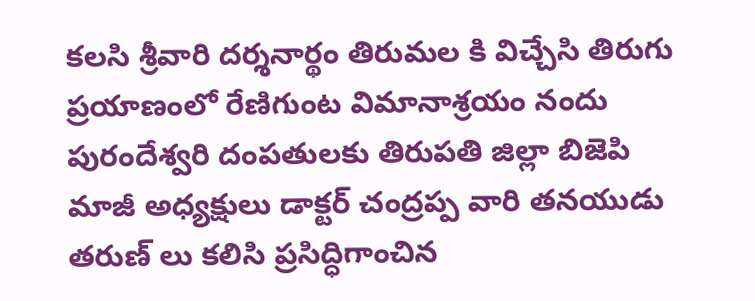కలసి శ్రీవారి దర్శనార్థం తిరుమల కి విచ్చేసి తిరుగు ప్రయాణంలో రేణిగుంట విమానాశ్రయం నందు పురందేశ్వరి దంపతులకు తిరుపతి జిల్లా బిజెపి మాజీ అధ్యక్షులు డాక్టర్ చంద్రప్ప వారి తనయుడు తరుణ్ లు కలిసి ప్రసిద్ధిగాంచిన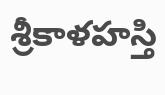శ్రీకాళహస్తి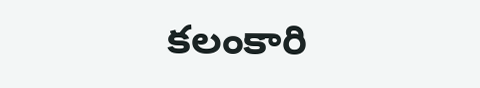కలంకారి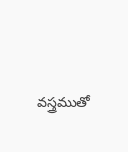వస్త్రముతో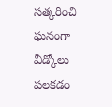సత్కరించి ఘనంగా వీడ్కోలు పలకడం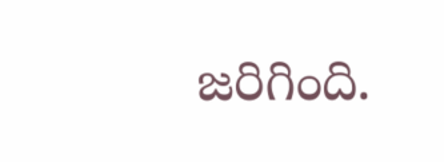జరిగింది.